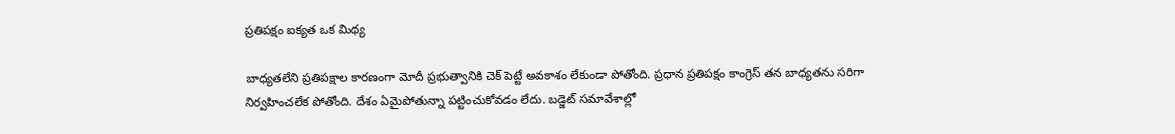ప్రతిపక్షం ఐక్యత ఒక మిథ్య

బాధ్యతలేని ప్రతిపక్షాల కారణంగా మోదీ ప్రభుత్వానికి చెక్ పెట్టే అవకాశం లేకుండా పోతోంది. ప్రధాన ప్రతిపక్షం కాంగ్రెస్ తన బాధ్యతను సరిగా నిర్వహించలేక పోతోంది. దేశం ఏమైపోతున్నా పట్టించుకోవడం లేదు. బడ్జెట్ సమావేశాల్లో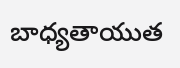బాధ్యతాయుత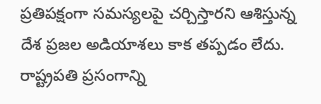ప్రతిపక్షంగా సమస్యలపై చర్చిస్తారని ఆశిస్తున్న దేశ ప్రజల అడియాశలు కాక తప్పడం లేదు. రాష్ట్రపతి ప్రసంగాన్ని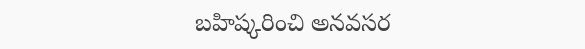బహిష్కరించి అనవసర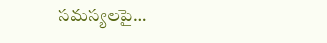సమస్యలపై…